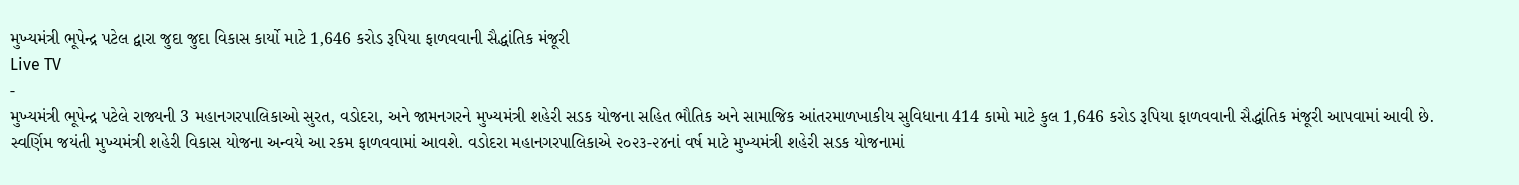મુખ્યમંત્રી ભૂપેન્દ્ર પટેલ દ્વારા જુદા જુદા વિકાસ કાર્યો માટે 1,646 કરોડ રૂપિયા ફાળવવાની સૈદ્ધાંતિક મંજૂરી
Live TV
-
મુખ્યમંત્રી ભૂપેન્દ્ર પટેલે રાજ્યની 3 મહાનગરપાલિકાઓ સુરત, વડોદરા, અને જામનગરને મુખ્યમંત્રી શહેરી સડક યોજના સહિત ભૌતિક અને સામાજિક આંતરમાળખાકીય સુવિધાના 414 કામો માટે કુલ 1,646 કરોડ રૂપિયા ફાળવવાની સૈદ્ધાંતિક મંજૂરી આપવામાં આવી છે. સ્વર્ણિમ જયંતી મુખ્યમંત્રી શહેરી વિકાસ યોજના અન્વયે આ રકમ ફાળવવામાં આવશે. વડોદરા મહાનગરપાલિકાએ ૨૦૨૩-૨૪નાં વર્ષ માટે મુખ્યમંત્રી શહેરી સડક યોજનામાં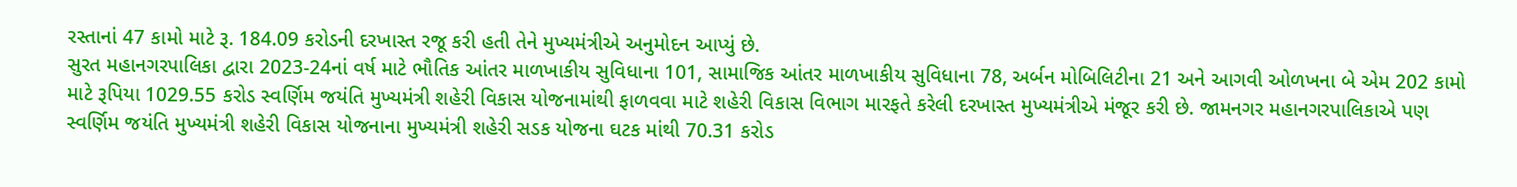રસ્તાનાં 47 કામો માટે રૂ. 184.09 કરોડની દરખાસ્ત રજૂ કરી હતી તેને મુખ્યમંત્રીએ અનુમોદન આપ્યું છે.
સુરત મહાનગરપાલિકા દ્વારા 2023-24નાં વર્ષ માટે ભૌતિક આંતર માળખાકીય સુવિધાના 101, સામાજિક આંતર માળખાકીય સુવિધાના 78, અર્બન મોબિલિટીના 21 અને આગવી ઓળખના બે એમ 202 કામો માટે રૂપિયા 1029.55 કરોડ સ્વર્ણિમ જયંતિ મુખ્યમંત્રી શહેરી વિકાસ યોજનામાંથી ફાળવવા માટે શહેરી વિકાસ વિભાગ મારફતે કરેલી દરખાસ્ત મુખ્યમંત્રીએ મંજૂર કરી છે. જામનગર મહાનગરપાલિકાએ પણ સ્વર્ણિમ જયંતિ મુખ્યમંત્રી શહેરી વિકાસ યોજનાના મુખ્યમંત્રી શહેરી સડક યોજના ઘટક માંથી 70.31 કરોડ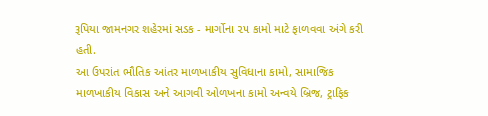રૂપિયા જામનગર શહેરમાં સડક - માર્ગોના ૨૫ કામો માટે ફાળવવા અંગે કરી હતી.
આ ઉપરાંત ભૌતિક આંતર માળખાકીય સુવિધાના કામો, સામાજિક માળખાકીય વિકાસ અને આગવી ઓળખના કામો અન્વયે બ્રિજ, ટ્રાફિક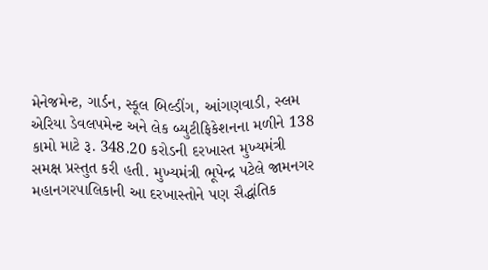મેનેજમેન્ટ, ગાર્ડન, સ્કૂલ બિલ્ડીંગ, આંગણવાડી, સ્લમ એરિયા ડેવલપમેન્ટ અને લેક બ્યુટીફિકેશનના મળીને 138 કામો માટે રૂ. 348.20 કરોડની દરખાસ્ત મુખ્યમંત્રી સમક્ષ પ્રસ્તુત કરી હતી. મુખ્યમંત્રી ભૂપેન્દ્ર પટેલે જામનગર મહાનગરપાલિકાની આ દરખાસ્તોને પણ સૈદ્ધાંતિક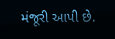મંજૂરી આપી છે.